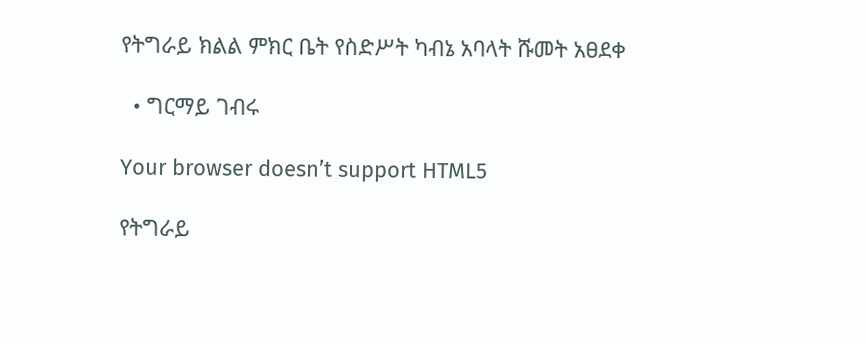የትግራይ ክልል ምክር ቤት የስድሥት ካብኔ አባላት ሹመት አፀደቀ

  • ግርማይ ገብሩ

Your browser doesn’t support HTML5

የትግራይ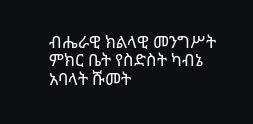ብሔራዊ ክልላዊ መንግሥት ምክር ቤት የስድስት ካብኔ አባላት ሹመት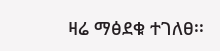ዛሬ ማፅደቁ ተገለፀ፡፡